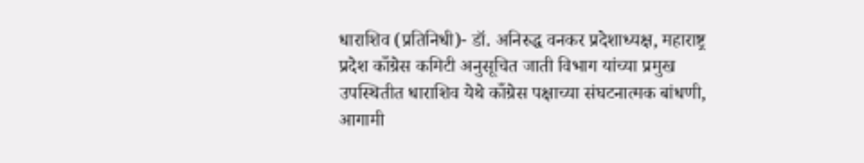धाराशिव (प्रतिनिधी)- डॉ. अनिरुद्ध वनकर प्रदेशाध्यक्ष, महाराष्ट्र प्रदेश काँग्रेस कमिटी अनुसूचित जाती विभाग यांच्या प्रमुख उपस्थितीत धाराशिव येथे काँग्रेस पक्षाच्या संघटनात्मक बांधणी, आगामी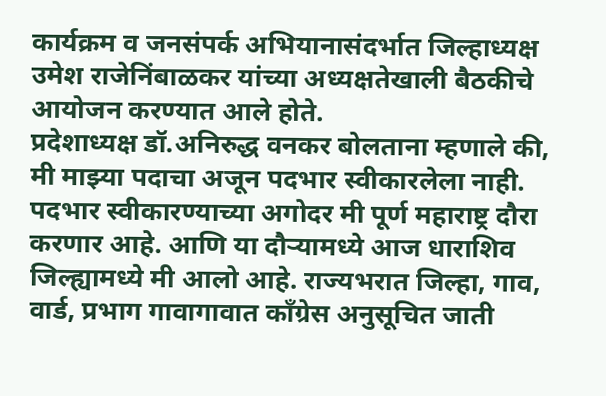कार्यक्रम व जनसंपर्क अभियानासंदर्भात जिल्हाध्यक्ष उमेश राजेनिंबाळकर यांच्या अध्यक्षतेखाली बैठकीचे आयोजन करण्यात आले होते.
प्रदेशाध्यक्ष डॉ.अनिरुद्ध वनकर बोलताना म्हणाले की, मी माझ्या पदाचा अजून पदभार स्वीकारलेला नाही. पदभार स्वीकारण्याच्या अगोदर मी पूर्ण महाराष्ट्र दौरा करणार आहे. आणि या दौऱ्यामध्ये आज धाराशिव जिल्ह्यामध्ये मी आलो आहे. राज्यभरात जिल्हा, गाव, वार्ड, प्रभाग गावागावात काँग्रेस अनुसूचित जाती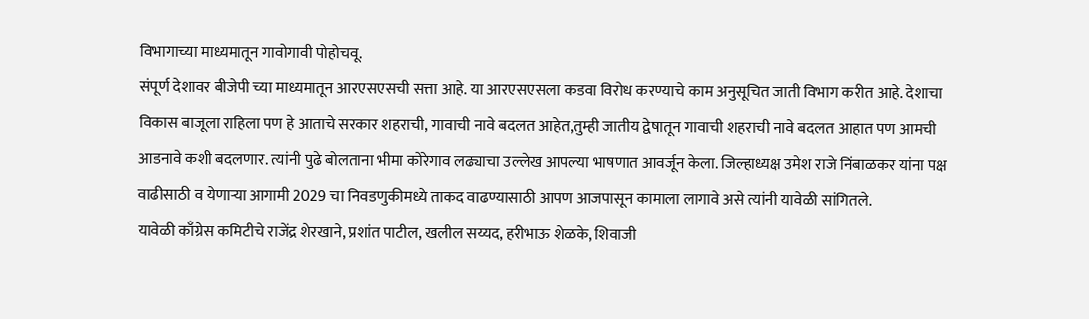विभागाच्या माध्यमातून गावोगावी पोहोचवू.
संपूर्ण देशावर बीजेपी च्या माध्यमातून आरएसएसची सत्ता आहे. या आरएसएसला कडवा विरोध करण्याचे काम अनुसूचित जाती विभाग करीत आहे. देशाचा विकास बाजूला राहिला पण हे आताचे सरकार शहराची, गावाची नावे बदलत आहेत,तुम्ही जातीय द्वेषातून गावाची शहराची नावे बदलत आहात पण आमची आडनावे कशी बदलणार. त्यांनी पुढे बोलताना भीमा कोरेगाव लढ्याचा उल्लेख आपल्या भाषणात आवर्जून केला. जिल्हाध्यक्ष उमेश राजे निंबाळकर यांना पक्ष वाढीसाठी व येणाऱ्या आगामी 2029 चा निवडणुकीमध्ये ताकद वाढण्यासाठी आपण आजपासून कामाला लागावे असे त्यांनी यावेळी सांगितले.
यावेळी काँग्रेस कमिटीचे राजेंद्र शेरखाने, प्रशांत पाटील, खलील सय्यद, हरीभाऊ शेळके, शिवाजी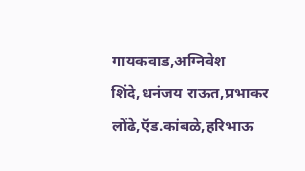गायकवाड,अग्निवेश शिंदे,धनंजय राऊत,प्रभाकर लोंढे,ऍड.कांबळे,हरिभाऊ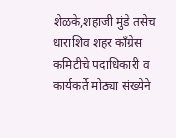शेळके,शहाजी मुंडे तसेच धाराशिव शहर काँग्रेस कमिटीचे पदाधिकारी व कार्यकर्ते मोठ्या संख्येने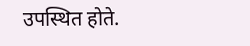उपस्थित होते.